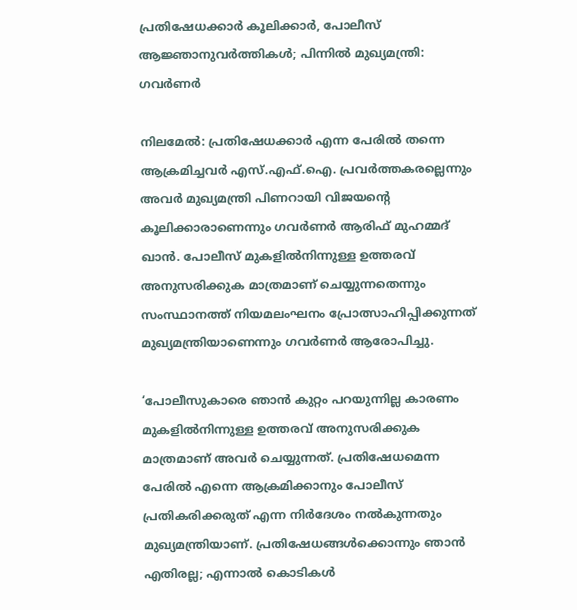പ്രതിഷേധക്കാർ കൂലിക്കാർ, പോലീസ് ആജ്ഞാനുവർത്തികൾ; പിന്നിൽ മുഖ്യമന്ത്രി: ഗവർണർ

നിലമേല്‍: പ്രതിഷേധക്കാര്‍ എന്ന പേരില്‍ തന്നെ ആക്രമിച്ചവര്‍ എസ്.എഫ്.ഐ. പ്രവര്‍ത്തകരല്ലെന്നും അവര്‍ മുഖ്യമന്ത്രി പിണറായി വിജയന്റെ കൂലിക്കാരാണെന്നും ഗവര്‍ണര്‍ ആരിഫ് മുഹമ്മദ് ഖാന്‍. പോലീസ് മുകളില്‍നിന്നുള്ള ഉത്തരവ് അനുസരിക്കുക മാത്രമാണ് ചെയ്യുന്നതെന്നും സംസ്ഥാനത്ത് നിയമലംഘനം പ്രോത്സാഹിപ്പിക്കുന്നത് മുഖ്യമന്ത്രിയാണെന്നും ഗവര്‍ണര്‍ ആരോപിച്ചു.

‘പോലീസുകാരെ ഞാന്‍ കുറ്റം പറയുന്നില്ല കാരണം മുകളില്‍നിന്നുള്ള ഉത്തരവ് അനുസരിക്കുക മാത്രമാണ് അവര്‍ ചെയ്യുന്നത്. പ്രതിഷേധമെന്ന പേരില്‍ എന്നെ ആക്രമിക്കാനും പോലീസ് പ്രതികരിക്കരുത് എന്ന നിര്‍ദേശം നല്‍കുന്നതും മുഖ്യമന്ത്രിയാണ്. പ്രതിഷേധങ്ങള്‍ക്കൊന്നും ഞാന്‍ എതിരല്ല; എന്നാല്‍ കൊടികള്‍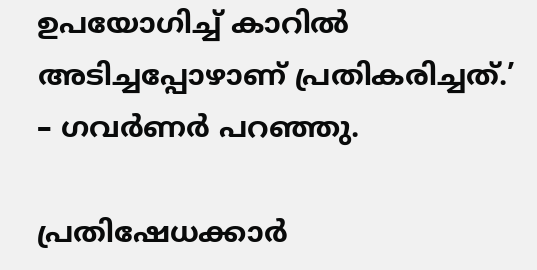ഉപയോഗിച്ച് കാറില്‍ അടിച്ചപ്പോഴാണ് പ്രതികരിച്ചത്.’ – ഗവര്‍ണര്‍ പറഞ്ഞു.

പ്രതിഷേധക്കാര്‍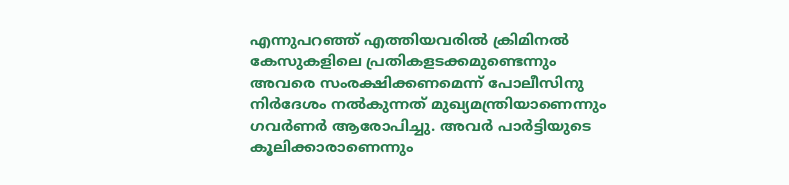എന്നുപറഞ്ഞ് എത്തിയവരില്‍ ക്രിമിനല്‍ കേസുകളിലെ പ്രതികളടക്കമുണ്ടെന്നും അവരെ സംരക്ഷിക്കണമെന്ന് പോലീസിനു നിര്‍ദേശം നല്‍കുന്നത് മുഖ്യമന്ത്രിയാണെന്നും ഗവര്‍ണര്‍ ആരോപിച്ചു. അവര്‍ പാര്‍ട്ടിയുടെ കൂലിക്കാരാണെന്നും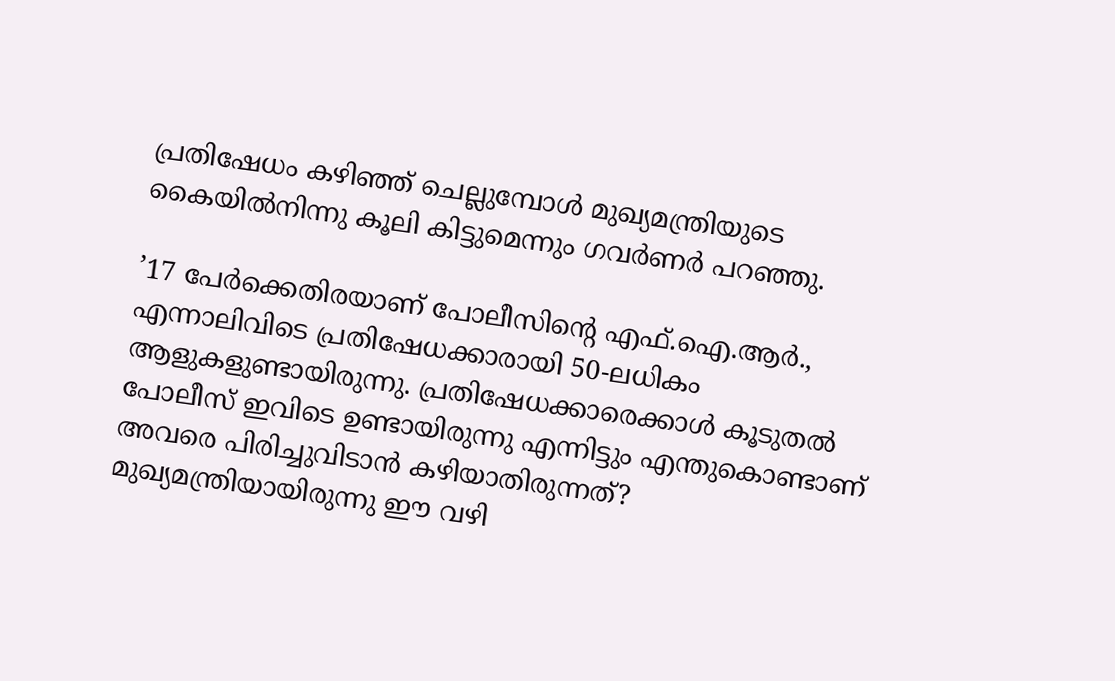പ്രതിഷേധം കഴിഞ്ഞ് ചെല്ലുമ്പോള്‍ മുഖ്യമന്ത്രിയുടെ കൈയില്‍നിന്നു കൂലി കിട്ടുമെന്നും ഗവര്‍ണര്‍ പറഞ്ഞു.

’17 പേര്‍ക്കെതിരയാണ് പോലീസിന്റെ എഫ്.ഐ.ആര്‍., എന്നാലിവിടെ പ്രതിഷേധക്കാരായി 50-ലധികം ആളുകളുണ്ടായിരുന്നു. പ്രതിഷേധക്കാരെക്കാള്‍ കൂടുതല്‍ പോലീസ് ഇവിടെ ഉണ്ടായിരുന്നു എന്നിട്ടും എന്തുകൊണ്ടാണ് അവരെ പിരിച്ചുവിടാന്‍ കഴിയാതിരുന്നത്? മുഖ്യമന്ത്രിയായിരുന്നു ഈ വഴി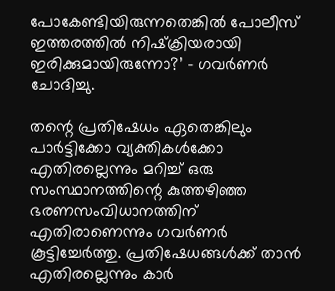പോകേണ്ടിയിരുന്നതെങ്കില്‍ പോലീസ് ഇത്തരത്തില്‍ നിഷ്‌ക്രിയരായി ഇരിക്കുമായിരുന്നോ?’ – ഗവര്‍ണര്‍ ചോദിച്ചു.

തന്റെ പ്രതിഷേധം ഏതെങ്കിലും പാര്‍ട്ടിക്കോ വ്യക്തികള്‍ക്കോ എതിരല്ലെന്നും മറിച്ച് ഒരു സംസ്ഥാനത്തിന്റെ കുത്തഴിഞ്ഞ ഭരണസംവിധാനത്തിന് എതിരാണെന്നും ഗവര്‍ണര്‍ കൂട്ടിച്ചേര്‍ത്തു. പ്രതിഷേധങ്ങള്‍ക്ക് താന്‍ എതിരല്ലെന്നും കാർ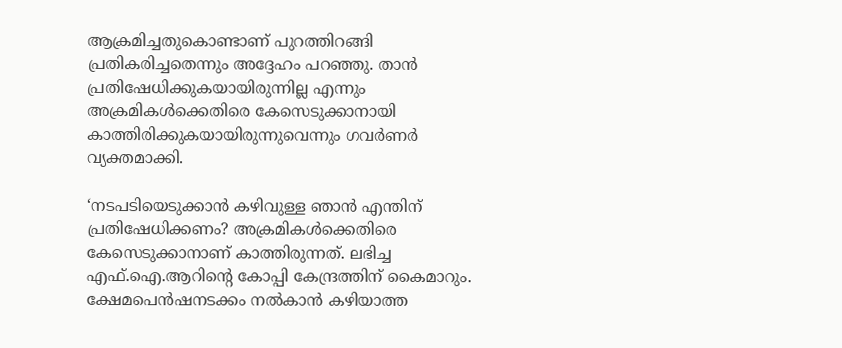ആക്രമിച്ചതുകൊണ്ടാണ് പുറത്തിറങ്ങി പ്രതികരിച്ചതെന്നും അദ്ദേഹം പറഞ്ഞു. താന്‍ പ്രതിഷേധിക്കുകയായിരുന്നില്ല എന്നും അക്രമികള്‍ക്കെതിരെ കേസെടുക്കാനായി കാത്തിരിക്കുകയായിരുന്നുവെന്നും ഗവര്‍ണര്‍ വ്യക്തമാക്കി.

‘നടപടിയെടുക്കാന്‍ കഴിവുള്ള ഞാന്‍ എന്തിന് പ്രതിഷേധിക്കണം? അക്രമികള്‍ക്കെതിരെ കേസെടുക്കാനാണ് കാത്തിരുന്നത്. ലഭിച്ച എഫ്.ഐ.ആറിന്റെ കോപ്പി കേന്ദ്രത്തിന് കൈമാറും. ക്ഷേമപെന്‍ഷനടക്കം നല്‍കാന്‍ കഴിയാത്ത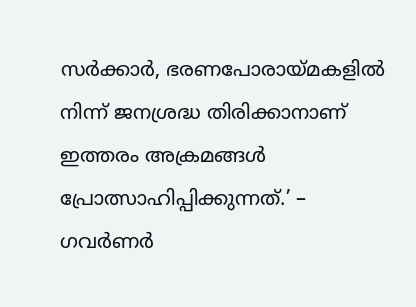സര്‍ക്കാര്‍, ഭരണപോരായ്മകളില്‍ നിന്ന് ജനശ്രദ്ധ തിരിക്കാനാണ് ഇത്തരം അക്രമങ്ങള്‍ പ്രോത്സാഹിപ്പിക്കുന്നത്.’ – ഗവര്‍ണര്‍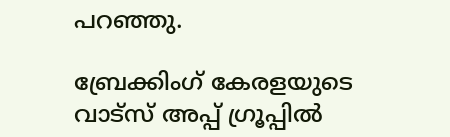പറഞ്ഞു.

ബ്രേക്കിംഗ് കേരളയുടെ വാട്സ് അപ്പ് ഗ്രൂപ്പിൽ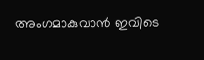അംഗമാകുവാൻ ഇവിടെ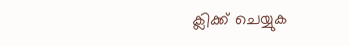ക്ലിക്ക് ചെയ്യുക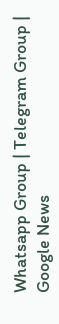Whatsapp Group | Telegram Group | Google News